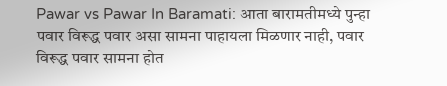Pawar vs Pawar In Baramati: आता बारामतीमध्ये पुन्हा पवार विरूद्ध पवार असा सामना पाहायला मिळणार नाही, पवार विरूद्ध पवार सामना होत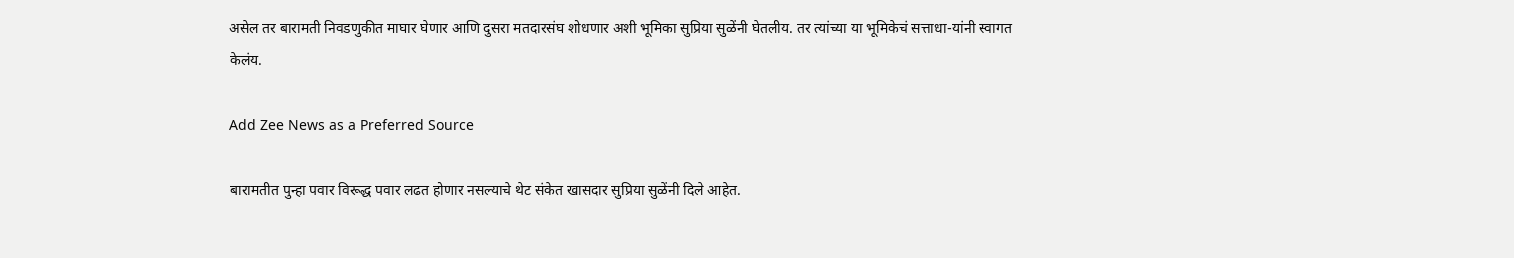असेल तर बारामती निवडणुकीत माघार घेणार आणि दुसरा मतदारसंघ शोधणार अशी भूमिका सुप्रिया सुळेंनी घेतलीय. तर त्यांच्या या भूमिकेचं सत्ताधा-यांनी स्वागत
केलंय.

Add Zee News as a Preferred Source

बारामतीत पुन्हा पवार विरूद्ध पवार लढत होणार नसल्याचे थेट संकेत खासदार सुप्रिया सुळेंनी दिले आहेत.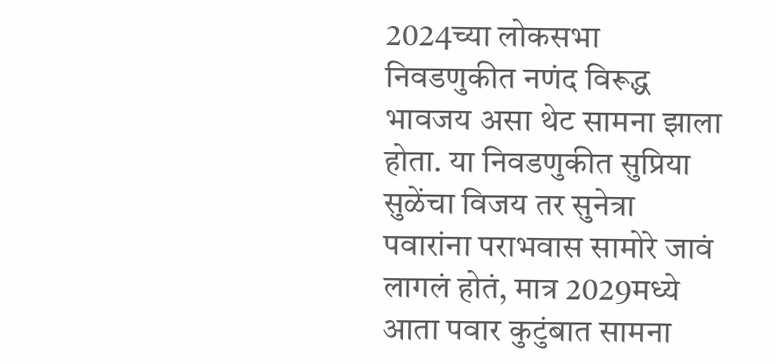2024च्या लोकसभा निवडणुकीत नणंद विरूद्ध भावजय असा थेट सामना झाला होता. या निवडणुकीत सुप्रिया सुळेंचा विजय तर सुनेत्रा पवारांना पराभवास सामोरे जावं लागलं होतं, मात्र 2029मध्ये आता पवार कुटुंबात सामना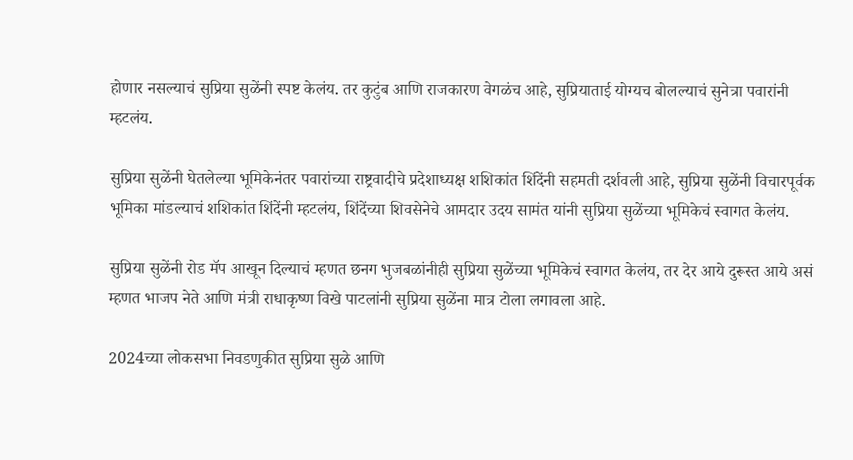होणार नसल्याचं सुप्रिया सुळेंनी स्पष्ट केलंय. तर कुटुंब आणि राजकारण वेगळंच आहे, सुप्रियाताई योग्यच बोलल्याचं सुनेत्रा पवारांनी म्हटलंय.

सुप्रिया सुळेंनी घेतलेल्या भूमिकेनंतर पवारांच्या राष्ट्रवादीचे प्रदेशाध्यक्ष शशिकांत शिंदेंनी सहमती दर्शवली आहे, सुप्रिया सुळेंनी विचारपूर्वक भूमिका मांडल्याचं शशिकांत शिंदेंनी म्हटलंय, शिंदेंच्या शिवसेनेचे आमदार उदय सामंत यांनी सुप्रिया सुळेंच्या भूमिकेचं स्वागत केलंय.

सुप्रिया सुळेंनी रोड मॅप आखून दिल्याचं म्हणत छनग भुजबळांनीही सुप्रिया सुळेंच्या भूमिकेचं स्वागत केलंय, तर देर आये दुरूस्त आये असं म्हणत भाजप नेते आणि मंत्री राधाकृष्ण विखे पाटलांनी सुप्रिया सुळेंना मात्र टोला लगावला आहे.

2024च्या लोकसभा निवडणुकीत सुप्रिया सुळे आणि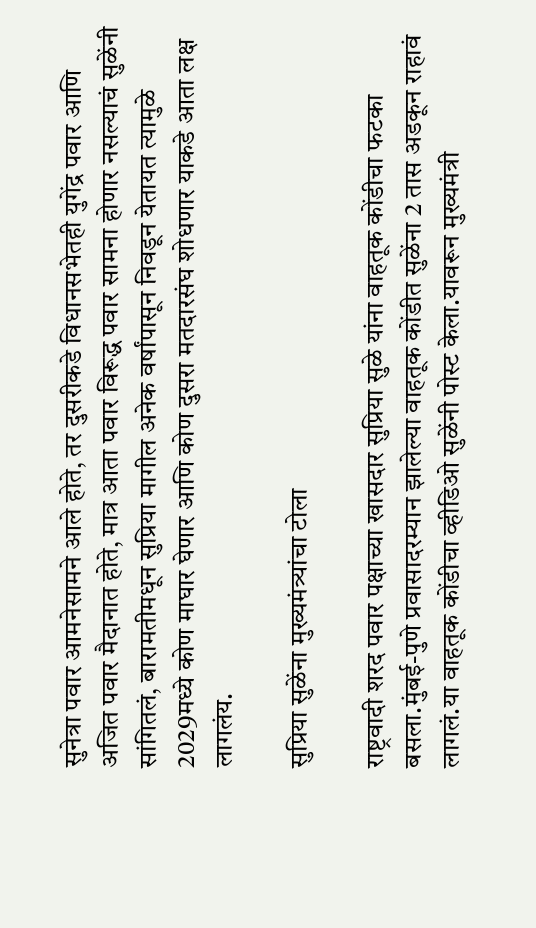सुनेत्रा पवार आमनेसामने आले होते, तर दुसरीकडे विधानसभेतही युगेंद्र पवार आणि अजित पवार मैदानात होते, मात्र आता पवार विरूद्ध पवार सामना होणार नसल्याचं सुळेंनी सांगितलं, बारामतीमधून सुप्रिया मागील अनेक वर्षांपासून निवडून येतायत त्यामुळे 2029मध्ये कोण माघार घेणार आणि कोण दुसरा मतदारसंघ शोधणार याकडे आता लक्ष लागलंय.

सुप्रिया सुळेंना मुख्यमंत्र्यांचा टोला

राष्ट्रवादी शरद पवार पक्षाच्या खासदार सुप्रिया सुळे यांना वाहतूक कोंडीचा फटका बसला.मुंबई-पुणे प्रवासादरम्यान झालेल्या वाहतूक कोंडीत सुळेंना 2 तास अडकून राहावं लागलं.या वाहतूक कोंडीचा व्हीडिओ सुळेंनी पोस्ट केला.यावरून मुख्यमंत्री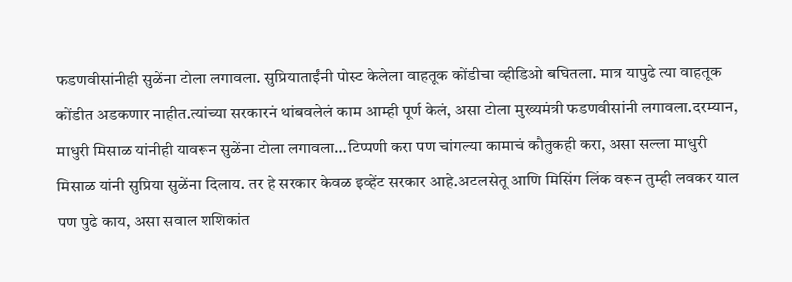फडणवीसांनीही सुळेंना टोला लगावला. सुप्रियाताईंनी पोस्ट केलेला वाहतूक कोंडीचा व्हीडिओ बघितला. मात्र यापुढे त्या वाहतूक कोंडीत अडकणार नाहीत.त्यांच्या सरकारनं थांबवलेलं काम आम्ही पूर्ण केलं, असा टोला मुख्यमंत्री फडणवीसांनी लगावला.दरम्यान, माधुरी मिसाळ यांनीही यावरून सुळेंना टोला लगावला…टिप्पणी करा पण चांगल्या कामाचं कौतुकही करा, असा सल्ला माधुरी मिसाळ यांनी सुप्रिया सुळेंना दिलाय. तर हे सरकार केवळ इव्हेंट सरकार आहे.अटलसेतू आणि मिसिंग लिंक वरून तुम्ही लवकर याल पण पुढे काय, असा सवाल शशिकांत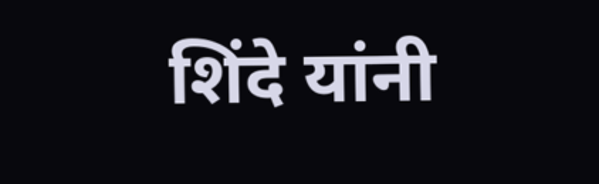शिंदे यांनी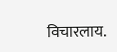विचारलाय.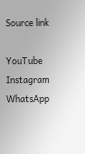Source link

YouTube
Instagram
WhatsApp